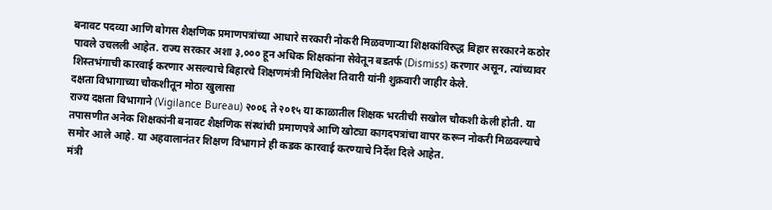बनावट पदव्या आणि बोगस शैक्षणिक प्रमाणपत्रांच्या आधारे सरकारी नोकरी मिळवणाऱ्या शिक्षकांविरुद्ध बिहार सरकारने कठोर पावले उचलली आहेत. राज्य सरकार अशा ३,००० हून अधिक शिक्षकांना सेवेतून बडतर्फ (Dismiss) करणार असून, त्यांच्यावर शिस्तभंगाची कारवाई करणार असल्याचे बिहारचे शिक्षणमंत्री मिथिलेश तिवारी यांनी शुक्रवारी जाहीर केले.
दक्षता विभागाच्या चौकशीतून मोठा खुलासा
राज्य दक्षता विभागाने (Vigilance Bureau) २००६ ते २०१५ या काळातील शिक्षक भरतीची सखोल चौकशी केली होती. या तपासणीत अनेक शिक्षकांनी बनावट शैक्षणिक संस्थांची प्रमाणपत्रे आणि खोट्या कागदपत्रांचा वापर करून नोकरी मिळवल्याचे समोर आले आहे. या अहवालानंतर शिक्षण विभागाने ही कडक कारवाई करण्याचे निर्देश दिले आहेत.
मंत्री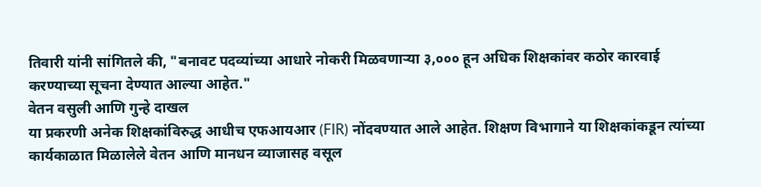तिवारी यांनी सांगितले की, "बनावट पदव्यांच्या आधारे नोकरी मिळवणाऱ्या ३,००० हून अधिक शिक्षकांवर कठोर कारवाई करण्याच्या सूचना देण्यात आल्या आहेत."
वेतन वसुली आणि गुन्हे दाखल
या प्रकरणी अनेक शिक्षकांविरुद्ध आधीच एफआयआर (FIR) नोंदवण्यात आले आहेत. शिक्षण विभागाने या शिक्षकांकडून त्यांच्या कार्यकाळात मिळालेले वेतन आणि मानधन व्याजासह वसूल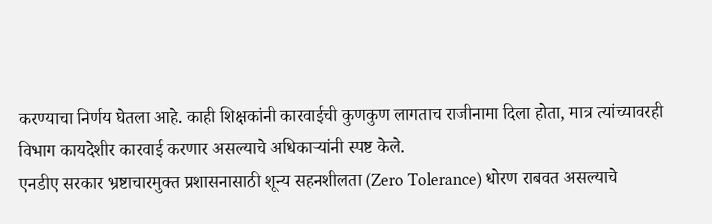करण्याचा निर्णय घेतला आहे. काही शिक्षकांनी कारवाईची कुणकुण लागताच राजीनामा दिला होता, मात्र त्यांच्यावरही विभाग कायदेशीर कारवाई करणार असल्याचे अधिकाऱ्यांनी स्पष्ट केले.
एनडीए सरकार भ्रष्टाचारमुक्त प्रशासनासाठी शून्य सहनशीलता (Zero Tolerance) धोरण राबवत असल्याचे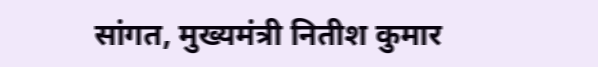सांगत, मुख्यमंत्री नितीश कुमार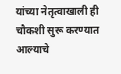यांच्या नेतृत्वाखाली ही चौकशी सुरू करण्यात आल्याचे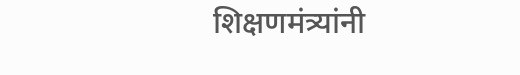शिक्षणमंत्र्यांनी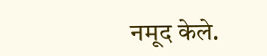नमूद केले.